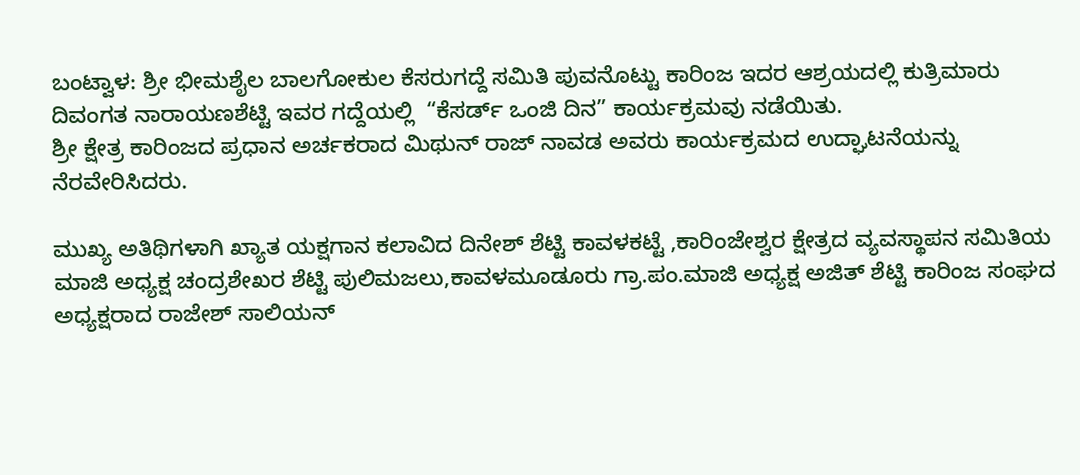ಬಂಟ್ವಾಳ: ಶ್ರೀ ಭೀಮಶೈಲ ಬಾಲಗೋಕುಲ ಕೆಸರುಗದ್ದೆ ಸಮಿತಿ ಪುವನೊಟ್ಟು ಕಾರಿಂಜ ಇದರ ಆಶ್ರಯದಲ್ಲಿ ಕುತ್ರಿಮಾರು ದಿವಂಗತ ನಾರಾಯಣಶೆಟ್ಟಿ ಇವರ ಗದ್ದೆಯಲ್ಲಿ  “ಕೆಸರ್ಡ್ ಒಂಜಿ ದಿನ” ಕಾರ್ಯಕ್ರಮವು ನಡೆಯಿತು.
ಶ್ರೀ ಕ್ಷೇತ್ರ ಕಾರಿಂಜದ ಪ್ರಧಾನ ಅರ್ಚಕರಾದ ಮಿಥುನ್ ರಾಜ್ ನಾವಡ ಅವರು ಕಾರ್ಯಕ್ರಮದ ಉದ್ಘಾಟನೆಯನ್ನು ನೆರವೇರಿಸಿದರು.

ಮುಖ್ಯ ಅತಿಥಿಗಳಾಗಿ ಖ್ಯಾತ ಯಕ್ಷಗಾನ ಕಲಾವಿದ ದಿನೇಶ್ ಶೆಟ್ಟಿ ಕಾವಳಕಟ್ಟೆ ,ಕಾರಿಂಜೇಶ್ವರ ಕ್ಷೇತ್ರದ ವ್ಯವಸ್ಥಾಪನ ಸಮಿತಿಯ ಮಾಜಿ ಅಧ್ಯಕ್ಷ ಚಂದ್ರಶೇಖರ ಶೆಟ್ಟಿ ಪುಲಿಮಜಲು,ಕಾವಳಮೂಡೂರು ಗ್ರಾ.ಪಂ.ಮಾಜಿ ಅಧ್ಯಕ್ಷ ಅಜಿತ್ ಶೆಟ್ಟಿ ಕಾರಿಂಜ ಸಂಘದ ಅಧ್ಯಕ್ಷರಾದ ರಾಜೇಶ್ ಸಾಲಿಯನ್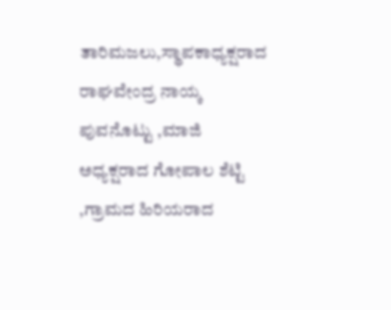ತಾರಿಮಜಲು,ಸ್ಥಾಪಕಾಧ್ಯಕ್ಷರಾದ ರಾಘವೇಂದ್ರ ನಾಯ್ಕ ಪುವನೊಟ್ಟು ,ಮಾಜಿ ಅಧ್ಯಕ್ಷರಾದ ಗೋಪಾಲ ಶೆಟ್ಟಿ ,ಗ್ರಾಮದ ಹಿರಿಯರಾದ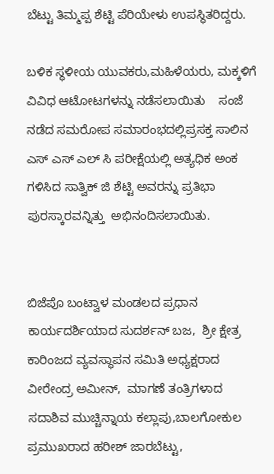ಬೆಟ್ಟು ತಿಮ್ಮಪ್ಪ ಶೆಟ್ಟಿ ಪೆರಿಯೇಳು ಉಪಸ್ಥಿತರಿದ್ದರು.

ಬಳಿಕ ಸ್ಥಳೀಯ ಯುವಕರು,ಮಹಿಳೆಯರು, ಮಕ್ಕಳಿಗೆ ವಿವಿಧ ಆಟೋಟಗಳನ್ನು ನಡೆಸಲಾಯಿತು    ಸಂಜೆ ನಡೆದ ಸಮರೋಪ ಸಮಾರಂಭದಲ್ಲಿಪ್ರಸಕ್ತ ಸಾಲಿನ ಎಸ್ ಎಸ್ ಎಲ್ ಸಿ ಪರೀಕ್ಷೆಯಲ್ಲಿ ಅತ್ಯಧಿಕ ಅಂಕ  ಗಳಿಸಿದ ಸಾತ್ವಿಕ್ ಜಿ ಶೆಟ್ಟಿ ಅವರನ್ನು ಪ್ರತಿಭಾ ಪುರಸ್ಕಾರವನ್ನಿತ್ತು  ಅಭಿನಂದಿಸಲಾಯಿತು.


ಬಿಜೆಪೊ ಬಂಟ್ವಾಳ ಮಂಡಲದ ಪ್ರಧಾನ ಕಾರ್ಯದರ್ಶಿಯಾದ ಸುದರ್ಶನ್ ಬಜ,  ಶ್ರೀ ಕ್ಷೇತ್ರ ಕಾರಿಂಜದ ವ್ಯವಸ್ಥಾಪನ ಸಮಿತಿ ಅಧ್ಯಕ್ಷರಾದ ವೀರೇಂದ್ರ ಅಮೀನ್,  ಮಾಗಣೆ ತಂತ್ರಿಗಳಾದ ಸದಾಶಿವ ಮುಚ್ಚಿನ್ನಾಯ ಕಲ್ಲಾಪು,ಬಾಲಗೋಕುಲ ಪ್ರಮುಖರಾದ ಹರೀಶ್ ಜಾರಬೆಟ್ಟು,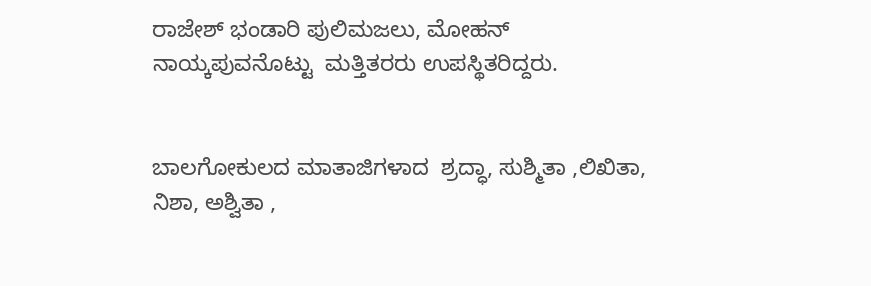ರಾಜೇಶ್ ಭಂಡಾರಿ ಪುಲಿಮಜಲು, ಮೋಹನ್ ನಾಯ್ಕಪುವನೊಟ್ಟು  ಮತ್ತಿತರರು ಉಪಸ್ಥಿತರಿದ್ದರು.


ಬಾಲಗೋಕುಲದ ಮಾತಾಜಿಗಳಾದ  ಶ್ರದ್ಧಾ, ಸುಶ್ಮಿತಾ ,ಲಿಖಿತಾ, ನಿಶಾ, ಅಶ್ವಿತಾ ,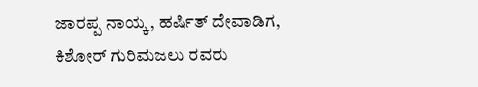ಜಾರಪ್ಪ ನಾಯ್ಕ, ಹರ್ಷಿತ್ ದೇವಾಡಿಗ, ಕಿಶೋರ್ ಗುರಿಮಜಲು ರವರು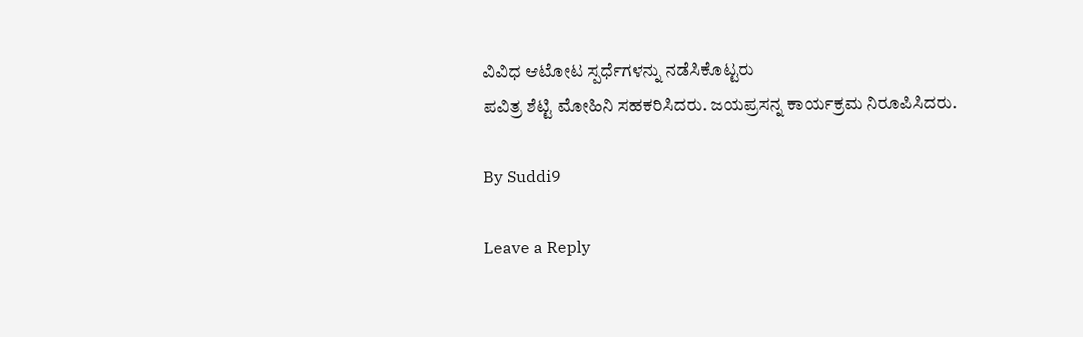ವಿವಿಧ ಆಟೋಟ ಸ್ಪರ್ಧೆಗಳನ್ನು ನಡೆಸಿಕೊಟ್ಟರು
ಪವಿತ್ರ ಶೆಟ್ಟಿ ಮೋಹಿನಿ ಸಹಕರಿಸಿದರು. ಜಯಪ್ರಸನ್ನ ಕಾರ್ಯಕ್ರಮ ನಿರೂಪಿಸಿದರು.

By Suddi9

Leave a Reply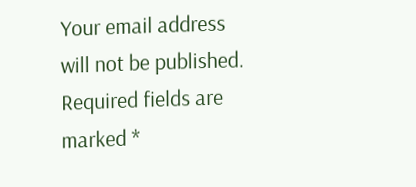Your email address will not be published. Required fields are marked *